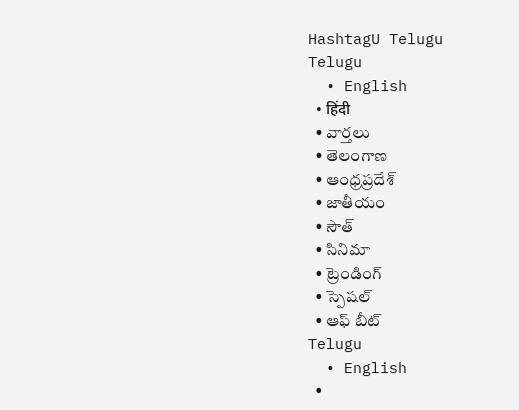HashtagU Telugu
Telugu
  • English
  • हिंदी
  • వార్తలు
  • తెలంగాణ
  • ఆంధ్రప్రదేశ్
  • జాతీయం
  • సౌత్
  • సినిమా
  • ట్రెండింగ్
  • స్పెషల్
  • ఆఫ్ బీట్
Telugu
  • English
  •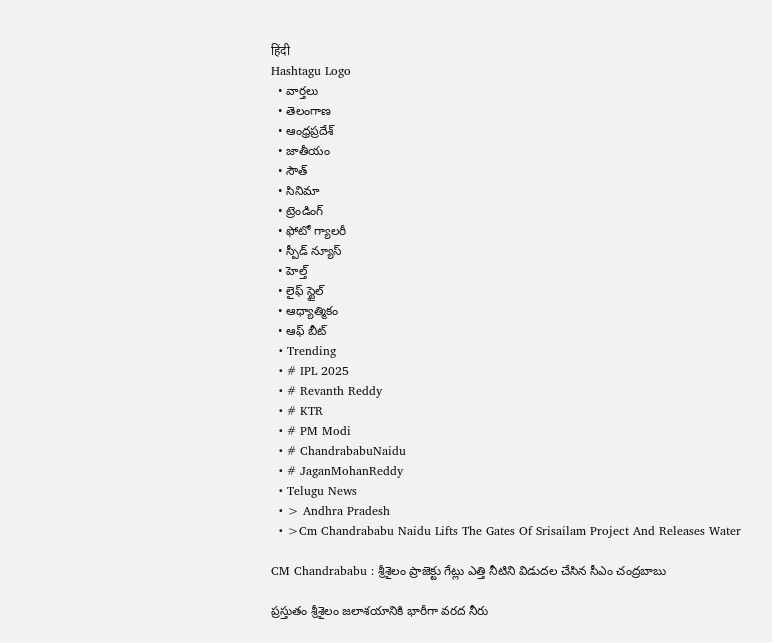हिंदी
Hashtagu Logo
  • వార్తలు
  • తెలంగాణ
  • ఆంధ్రప్రదేశ్
  • జాతీయం
  • సౌత్
  • సినిమా
  • ట్రెండింగ్
  • ఫోటో గ్యాలరీ
  • స్పీడ్ న్యూస్
  • హెల్త్
  • లైఫ్ స్టైల్
  • ఆధ్యాత్మికం
  • ఆఫ్ బీట్
  • Trending
  • # IPL 2025
  • # Revanth Reddy
  • # KTR
  • # PM Modi
  • # ChandrababuNaidu
  • # JaganMohanReddy
  • Telugu News
  • > Andhra Pradesh
  • >Cm Chandrababu Naidu Lifts The Gates Of Srisailam Project And Releases Water

CM Chandrababu : శ్రీశైలం ప్రాజెక్టు గేట్లు ఎత్తి నీటిని విడుదల చేసిన సీఎం చంద్రబాబు

ప్రస్తుతం శ్రీశైలం జలాశయానికి భారీగా వరద నీరు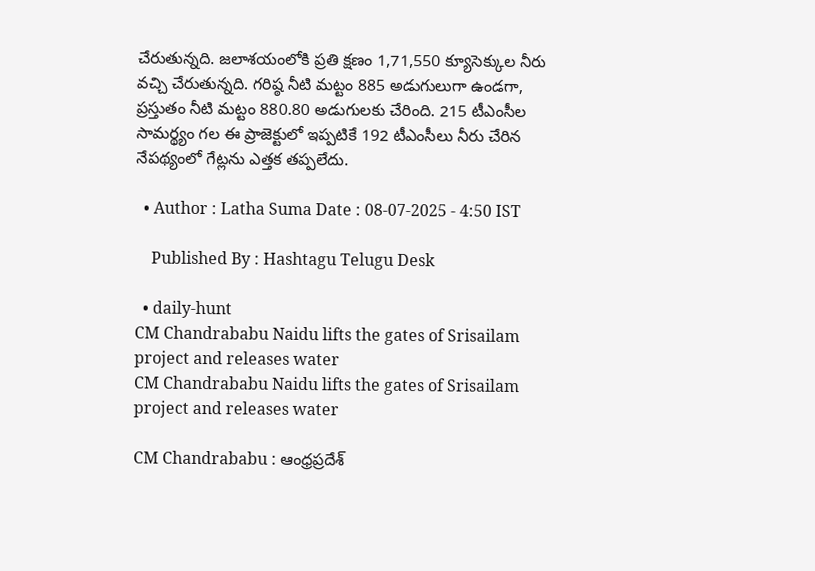చేరుతున్నది. జలాశయంలోకి ప్రతి క్షణం 1,71,550 క్యూసెక్కుల నీరు వచ్చి చేరుతున్నది. గరిష్ఠ నీటి మట్టం 885 అడుగులుగా ఉండగా, ప్రస్తుతం నీటి మట్టం 880.80 అడుగులకు చేరింది. 215 టీఎంసీల సామర్థ్యం గల ఈ ప్రాజెక్టులో ఇప్పటికే 192 టీఎంసీలు నీరు చేరిన నేపథ్యంలో గేట్లను ఎత్తక తప్పలేదు.

  • Author : Latha Suma Date : 08-07-2025 - 4:50 IST

    Published By : Hashtagu Telugu Desk

  • daily-hunt
CM Chandrababu Naidu lifts the gates of Srisailam project and releases water
CM Chandrababu Naidu lifts the gates of Srisailam project and releases water

CM Chandrababu : ఆంధ్రప్రదేశ్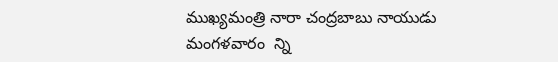ముఖ్యమంత్రి నారా చంద్రబాబు నాయుడు మంగళవారం  న్ని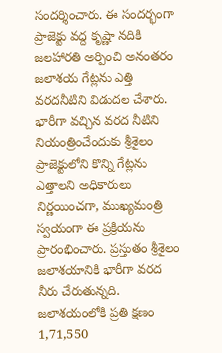సందర్శించారు. ఈ సందర్భంగా ప్రాజెక్టు వద్ద కృష్ణా నదికి జలహారతి అర్పించి అనంతరం జలాశయ గేట్లను ఎత్తి వరదనీటిని విడుదల చేశారు. భారీగా వచ్చిన వరద నీటిని నియంత్రించేందుకు శ్రీశైలం ప్రాజెక్టులోని కొన్ని గేట్లను ఎత్తాలని అధికారులు నిర్ణయించగా, ముఖ్యమంత్రి స్వయంగా ఈ ప్రక్రియను ప్రారంభించారు. ప్రస్తుతం శ్రీశైలం జలాశయానికి భారీగా వరద నీరు చేరుతున్నది. జలాశయంలోకి ప్రతి క్షణం 1,71,550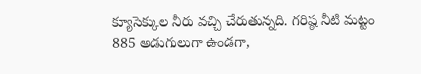క్యూసెక్కుల నీరు వచ్చి చేరుతున్నది. గరిష్ఠ నీటి మట్టం 885 అడుగులుగా ఉండగా,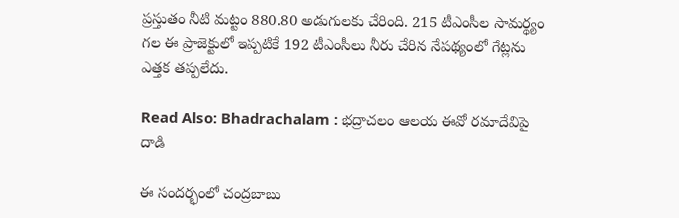ప్రస్తుతం నీటి మట్టం 880.80 అడుగులకు చేరింది. 215 టీఎంసీల సామర్థ్యం గల ఈ ప్రాజెక్టులో ఇప్పటికే 192 టీఎంసీలు నీరు చేరిన నేపథ్యంలో గేట్లను ఎత్తక తప్పలేదు.

Read Also: Bhadrachalam : భద్రాచలం ఆలయ ఈవో రమాదేవిపై దాడి

ఈ సందర్భంలో చంద్రబాబు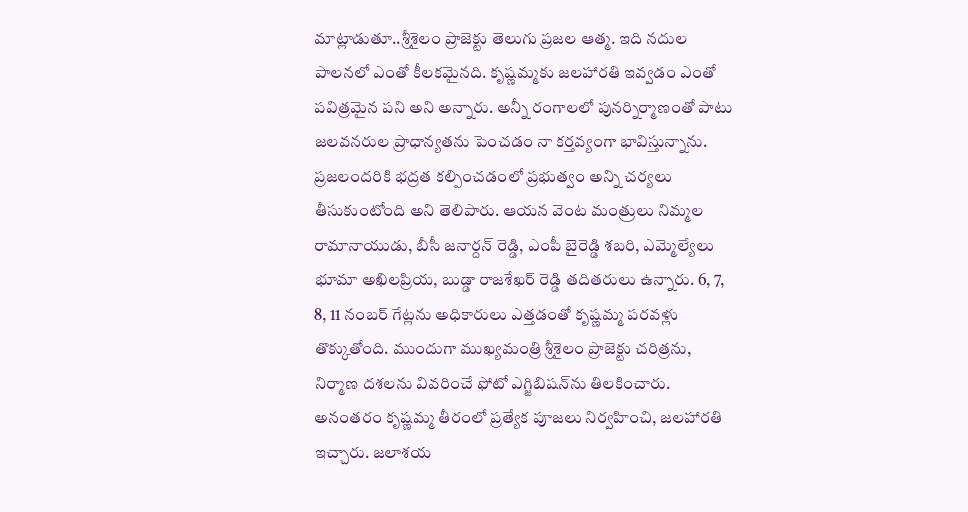మాట్లాడుతూ..శ్రీశైలం ప్రాజెక్టు తెలుగు ప్రజల ఆత్మ. ఇది నదుల పాలనలో ఎంతో కీలకమైనది. కృష్ణమ్మకు జలహారతి ఇవ్వడం ఎంతో పవిత్రమైన పని అని అన్నారు. అన్నీ రంగాలలో పునర్నిర్మాణంతో పాటు జలవనరుల ప్రాధాన్యతను పెంచడం నా కర్తవ్యంగా భావిస్తున్నాను. ప్రజలందరికి భద్రత కల్పించడంలో ప్రభుత్వం అన్ని చర్యలు తీసుకుంటోంది అని తెలిపారు. ఆయన వెంట మంత్రులు నిమ్మల రామానాయుడు, బీసీ జనార్దన్ రెడ్డి, ఎంపీ బైరెడ్డి శబరి, ఎమ్మెల్యేలు భూమా అఖిలప్రియ, బుడ్డా రాజశేఖర్ రెడ్డి తదితరులు ఉన్నారు. 6, 7, 8, 11 నంబర్ గేట్లను అధికారులు ఎత్తడంతో కృష్ణమ్మ పరవళ్లు తొక్కుతోంది. ముందుగా ముఖ్యమంత్రి శ్రీశైలం ప్రాజెక్టు చరిత్రను, నిర్మాణ దశలను వివరించే ఫోటో ఎగ్జిబిషన్‌ను తిలకించారు. అనంతరం కృష్ణమ్మ తీరంలో ప్రత్యేక పూజలు నిర్వహించి, జలహారతి ఇచ్చారు. జలాశయ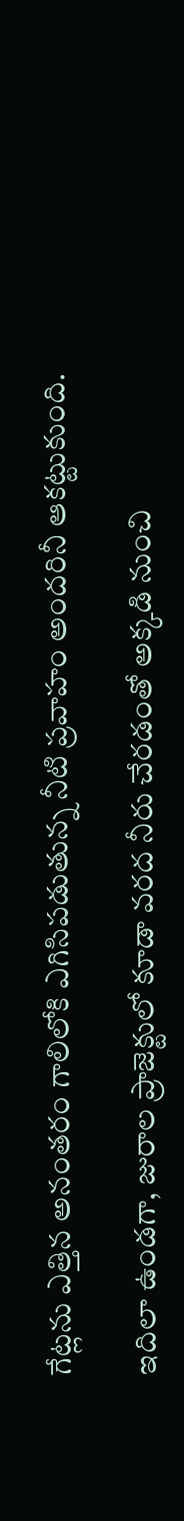గేట్లను ఎత్తిన అనంతరం గాలిలోకి ఎగిసిపడుతున్న నీటి ప్రవాహం అందరినీ ఆకట్టుకుంది.

ఇదిలా ఉండగా, జురాల ప్రాజెక్టులో కూడా వరద నీరు చేరడంతో అక్కడి నుంచి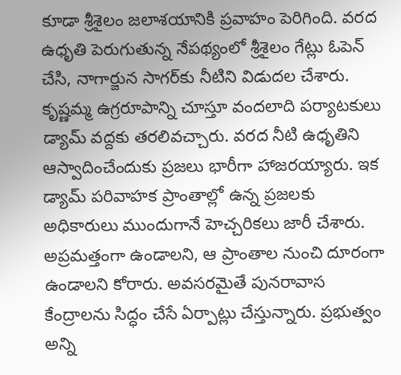కూడా శ్రీశైలం జలాశయానికి ప్రవాహం పెరిగింది. వరద ఉధృతి పెరుగుతున్న నేపథ్యంలో శ్రీశైలం గేట్లు ఓపెన్ చేసి, నాగార్జున సాగర్‌కు నీటిని విడుదల చేశారు. కృష్ణమ్మ ఉగ్రరూపాన్ని చూస్తూ వందలాది పర్యాటకులు డ్యామ్ వద్దకు తరలివచ్చారు. వరద నీటి ఉధృతిని ఆస్వాదించేందుకు ప్రజలు భారీగా హాజరయ్యారు. ఇక డ్యామ్ పరివాహక ప్రాంతాల్లో ఉన్న ప్రజలకు అధికారులు ముందుగానే హెచ్చరికలు జారీ చేశారు. అప్రమత్తంగా ఉండాలని, ఆ ప్రాంతాల నుంచి దూరంగా ఉండాలని కోరారు. అవసరమైతే పునరావాస కేంద్రాలను సిద్ధం చేసే ఏర్పాట్లు చేస్తున్నారు. ప్రభుత్వం అన్ని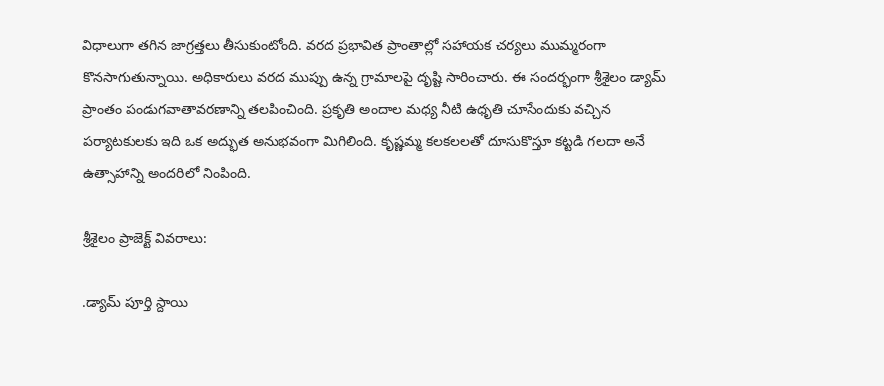విధాలుగా తగిన జాగ్రత్తలు తీసుకుంటోంది. వరద ప్రభావిత ప్రాంతాల్లో సహాయక చర్యలు ముమ్మరంగా కొనసాగుతున్నాయి. అధికారులు వరద ముప్పు ఉన్న గ్రామాలపై దృష్టి సారించారు. ఈ సందర్భంగా శ్రీశైలం డ్యామ్ ప్రాంతం పండుగవాతావరణాన్ని తలపించింది. ప్రకృతి అందాల మధ్య నీటి ఉధృతి చూసేందుకు వచ్చిన పర్యాటకులకు ఇది ఒక అద్భుత అనుభవంగా మిగిలింది. కృష్ణమ్మ కలకలలతో దూసుకొస్తూ కట్టడి గలదా అనే ఉత్సాహాన్ని అందరిలో నింపింది.

శ్రీశైలం ప్రాజెక్ట్ వివరాలు:

.డ్యామ్ పూర్తి స్దాయి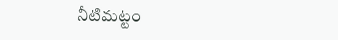నీటిమట్టం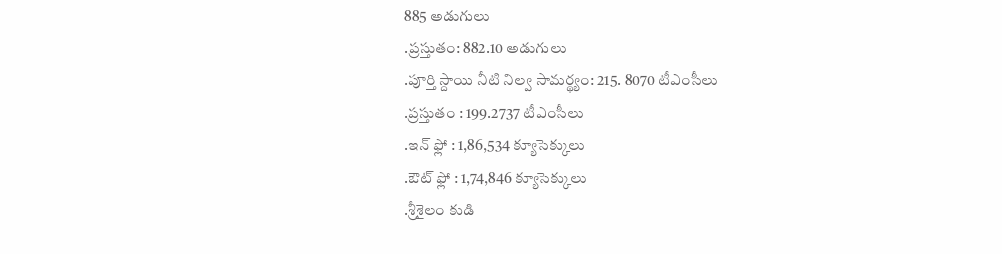885 అడుగులు
.ప్రస్తుతం: 882.10 అడుగులు
.పూర్తి స్దాయి నీటి నిల్వ సామర్థ్యం: 215. 8070 టీఎంసీలు
.ప్రస్తుతం : 199.2737 టీఎంసీలు
.ఇన్ ఫ్లో : 1,86,534 క్యూసెక్కులు
.ఔట్ ఫ్లో : 1,74,846 క్యూసెక్కులు
.శ్రీశైలం కుడి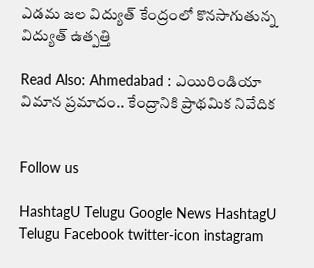ఎడమ జల విద్యుత్ కేంద్రంలో కొనసాగుతున్న విద్యుత్ ఉత్పత్తి

Read Also: Ahmedabad : ఎయిరిండియా విమాన ప్రమాదం.. కేంద్రానికి ప్రాథమిక నివేదిక


Follow us

HashtagU Telugu Google News HashtagU Telugu Facebook twitter-icon instagram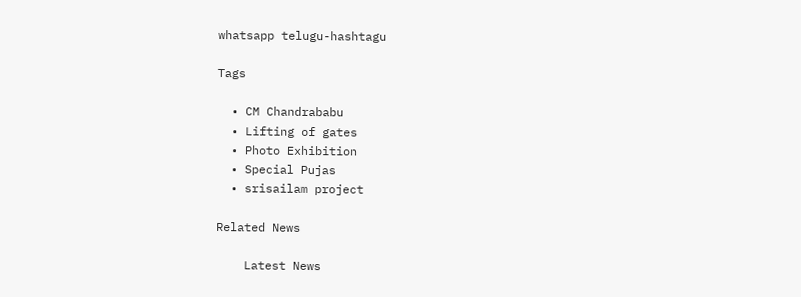whatsapp telugu-hashtagu

Tags

  • CM Chandrababu
  • Lifting of gates
  • Photo Exhibition
  • Special Pujas
  • srisailam project

Related News

    Latest News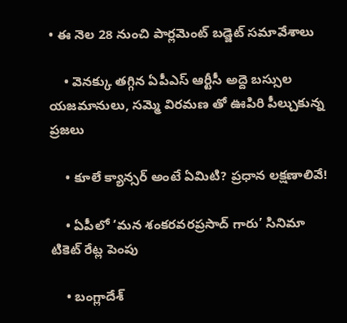• ఈ నెల 28 నుంచి పార్లమెంట్ బడ్జెట్ సమావేశాలు

    • వెనక్కు తగ్గిన ఏపీఎస్ ఆర్టీసీ అద్దె బస్సుల యజమానులు, సమ్మె విరమణ తో ఊపిరి పీల్చుకున్న ప్రజలు

    • కూలే క్యాన్సర్ అంటే ఏమిటి? ప్ర‌ధాన ల‌క్ష‌ణాలివే!

    • ఏపీలో ‘మన శంకరవరప్రసాద్ గారు’ సినిమా టికెట్ రేట్ల పెంపు

    • బంగ్లాదేశ్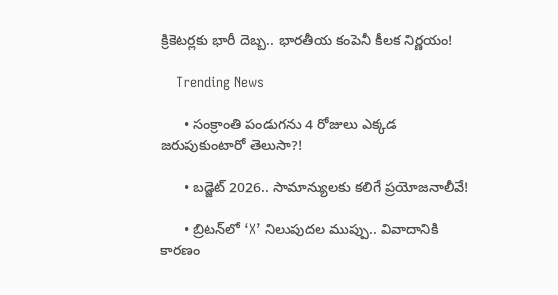క్రికెటర్లకు భారీ దెబ్బ.. భారతీయ కంపెనీ కీలక నిర్ణయం!

    Trending News

      • సంక్రాంతి పండుగ‌ను 4 రోజులు ఎక్క‌డ జ‌రుపుకుంటారో తెలుసా?!

      • బడ్జెట్ 2026.. సామాన్యులకు కలిగే ప్ర‌యోజ‌నాలీవే!

      • బ్రిటన్‌లో ‘X’ నిలుపుదల ముప్పు.. వివాదానికి కారణం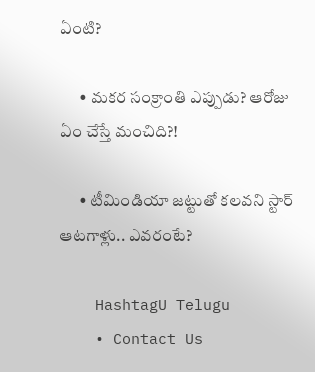ఏంటి?

      • మ‌క‌ర సంక్రాంతి ఎప్పుడు? ఆరోజు ఏం చేస్తే మంచిది?!

      • టీమిండియా జ‌ట్టుతో క‌ల‌వ‌ని స్టార్ ఆట‌గాళ్లు.. ఎవ‌రంటే?

    HashtagU Telugu
    • Contact Us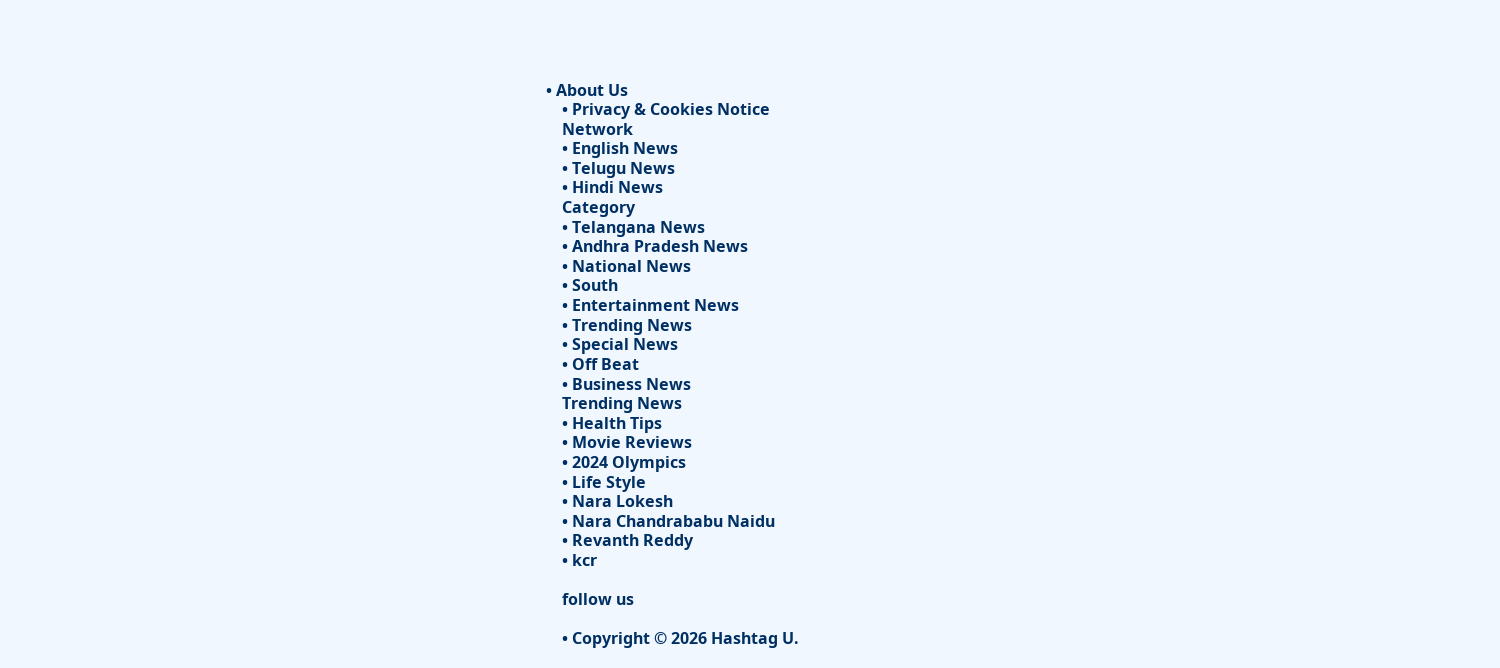• About Us
    • Privacy & Cookies Notice
    Network
    • English News
    • Telugu News
    • Hindi News
    Category
    • Telangana News
    • Andhra Pradesh News
    • National News
    • South
    • Entertainment News
    • Trending News
    • Special News
    • Off Beat
    • Business News
    Trending News
    • Health Tips
    • Movie Reviews
    • 2024 Olympics
    • Life Style
    • Nara Lokesh
    • Nara Chandrababu Naidu
    • Revanth Reddy
    • kcr

    follow us

    • Copyright © 2026 Hashtag U.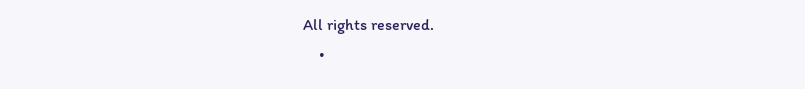All rights reserved.
    •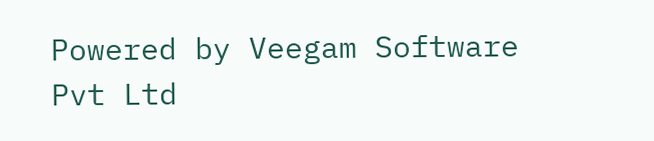Powered by Veegam Software Pvt Ltd